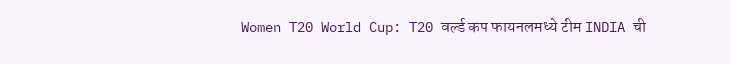Women T20 World Cup: T20 वर्ल्ड कप फायनलमध्ये टीम INDIA ची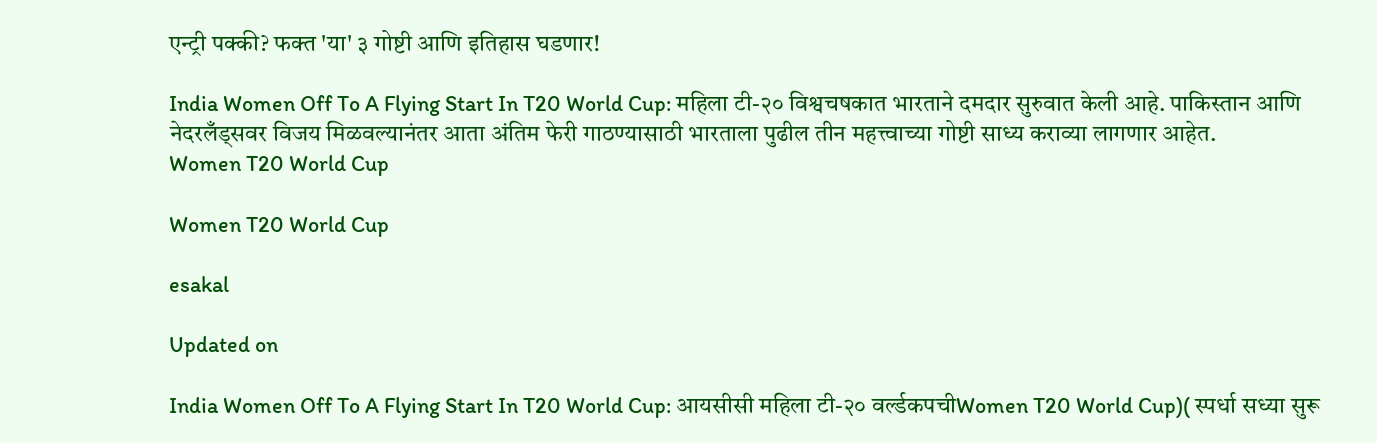एन्ट्री पक्की? फक्त 'या' ३ गोष्टी आणि इतिहास घडणार!

India Women Off To A Flying Start In T20 World Cup: महिला टी-२० विश्वचषकात भारताने दमदार सुरुवात केली आहे. पाकिस्तान आणि नेदरलँड्सवर विजय मिळवल्यानंतर आता अंतिम फेरी गाठण्यासाठी भारताला पुढील तीन महत्त्वाच्या गोष्टी साध्य कराव्या लागणार आहेत.
Women T20 World Cup

Women T20 World Cup

esakal

Updated on

India Women Off To A Flying Start In T20 World Cup: आयसीसी महिला टी-२० वर्ल्डकपचीWomen T20 World Cup)( स्पर्धा सध्या सुरू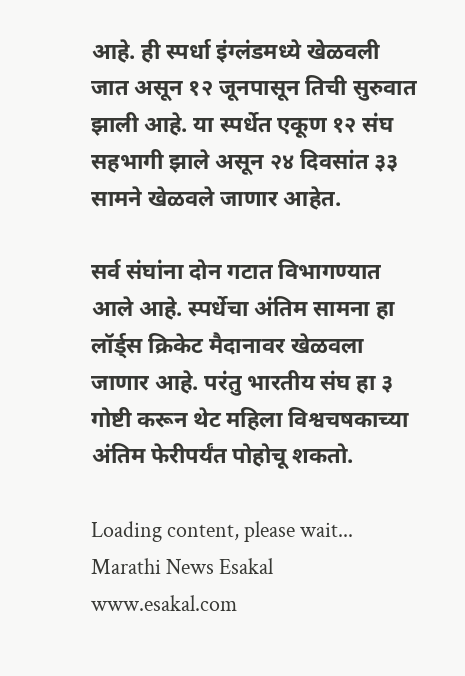आहे. ही स्पर्धा इंग्लंडमध्ये खेळवली जात असून १२ जूनपासून तिची सुरुवात झाली आहे. या स्पर्धेत एकूण १२ संघ सहभागी झाले असून २४ दिवसांत ३३ सामने खेळवले जाणार आहेत.

सर्व संघांना दोन गटात विभागण्यात आले आहे. स्पर्धेचा अंतिम सामना हा लॉर्ड्स क्रिकेट मैदानावर खेळवला जाणार आहे. परंतु भारतीय संघ हा ३ गोष्टी करून थेट महिला विश्वचषकाच्या अंतिम फेरीपर्यंत पोहोचू शकतो.

Loading content, please wait...
Marathi News Esakal
www.esakal.com